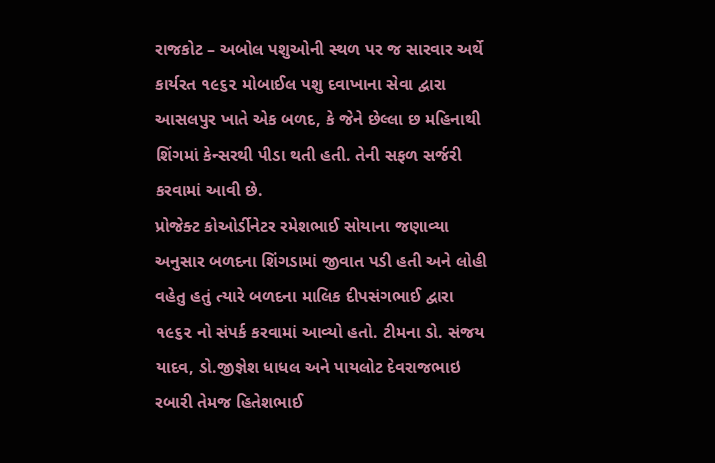રાજકોટ – અબોલ પશુઓની સ્થળ પર જ સારવાર અર્થે કાર્યરત ૧૯૬૨ મોબાઈલ પશુ દવાખાના સેવા દ્વારા આસલપુર ખાતે એક બળદ, કે જેને છેલ્લા છ મહિનાથી શિંગમાં કેન્સરથી પીડા થતી હતી. તેની સફળ સર્જરી કરવામાં આવી છે.
પ્રોજેક્ટ કોઓર્ડીનેટર રમેશભાઈ સોયાના જણાવ્યા અનુસાર બળદના શિંગડામાં જીવાત પડી હતી અને લોહી વહેતુ હતું ત્યારે બળદના માલિક દીપસંગભાઈ દ્વારા ૧૯૬૨ નો સંપર્ક કરવામાં આવ્યો હતો. ટીમના ડો. સંજય યાદવ, ડો.જીજ્ઞેશ ધાધલ અને પાયલોટ દેવરાજભાઇ રબારી તેમજ હિતેશભાઈ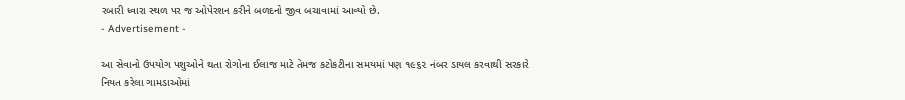રબારી ધ્વારા સ્થળ પર જ ઓપેરશન કરીને બળદનો જીવ બચાવામાં આવ્યો છે.
- Advertisement -

આ સેવાનો ઉપયોગ પશુઓને થતા રોગોના ઈલાજ માટે તેમજ કટોકટીના સમયમાં પણ ૧૯૬૨ નંબર ડાયલ કરવાથી સરકારે નિયત કરેલા ગામડાઓમાં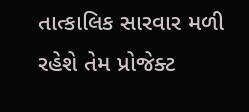તાત્કાલિક સારવાર મળી રહેશે તેમ પ્રોજેક્ટ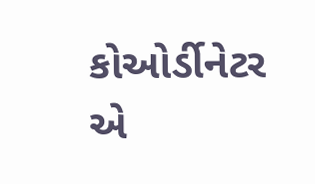કોઓર્ડીનેટર એ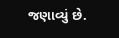જણાવ્યું છે.